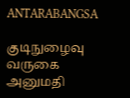ANTARABANGSA

குடிநுழைவு வருகை அனுமதி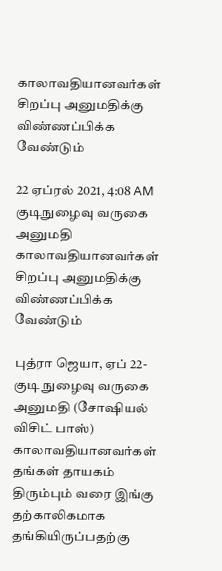காலாவதியானவர்கள்  சிறப்பு அனுமதிக்கு விண்ணப்பிக்க வேண்டும்

22 ஏப்ரல் 2021, 4:08 AM
குடிநுழைவு வருகை அனுமதி காலாவதியானவர்கள்  சிறப்பு அனுமதிக்கு விண்ணப்பிக்க வேண்டும்

புத்ரா ஜெயா, ஏப் 22- குடி நுழைவு வருகை அனுமதி (சோஷியல் விசிட் பாஸ்) காலாவதியானவர்கள் தங்கள் தாயகம் திரும்பும் வரை இங்கு தற்காலிகமாக தங்கியிருப்பதற்கு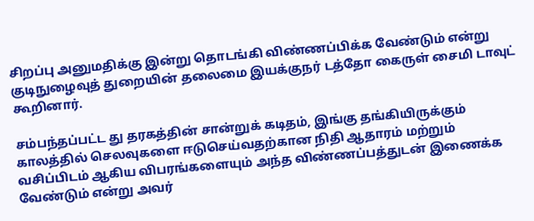சிறப்பு அனுமதிக்கு இன்று தொடங்கி விண்ணப்பிக்க வேண்டும் என்று குடிநுழைவுத் துறையின் தலைமை இயக்குநர் டத்தோ கைருள் சைமி டாவுட் கூறினார்.

சம்பந்தப்பட்ட து தரகத்தின் சான்றுக் கடிதம், இங்கு தங்கியிருக்கும் காலத்தில் செலவுகளை ஈடுசெய்வதற்கான நிதி ஆதாரம் மற்றும் வசிப்பிடம் ஆகிய விபரங்களையும் அந்த விண்ணப்பத்துடன் இணைக்க வேண்டும் என்று அவர்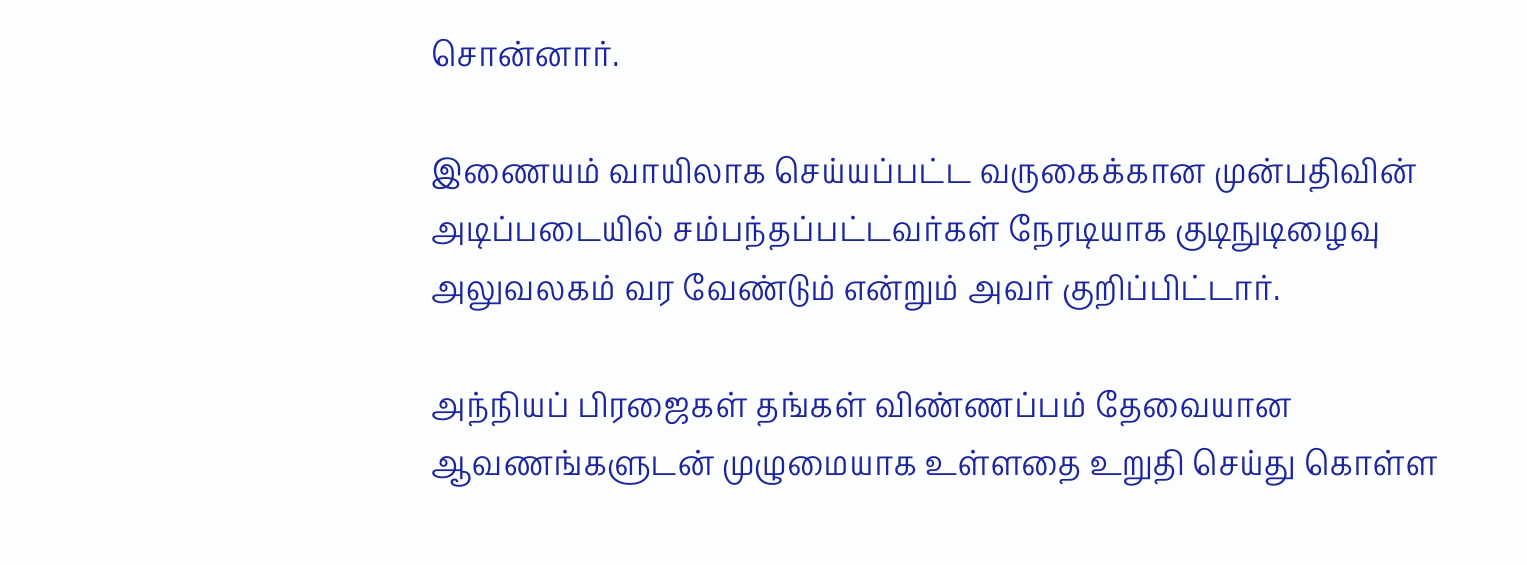சொன்னார்.

இணையம் வாயிலாக செய்யப்பட்ட வருகைக்கான முன்பதிவின் அடிப்படையில் சம்பந்தப்பட்டவர்கள் நேரடியாக குடிநுடிழைவு அலுவலகம் வர வேண்டும் என்றும் அவர் குறிப்பிட்டார்.

அந்நியப் பிரஜைகள் தங்கள் விண்ணப்பம் தேவையான ஆவணங்களுடன் முழுமையாக உள்ளதை உறுதி செய்து கொள்ள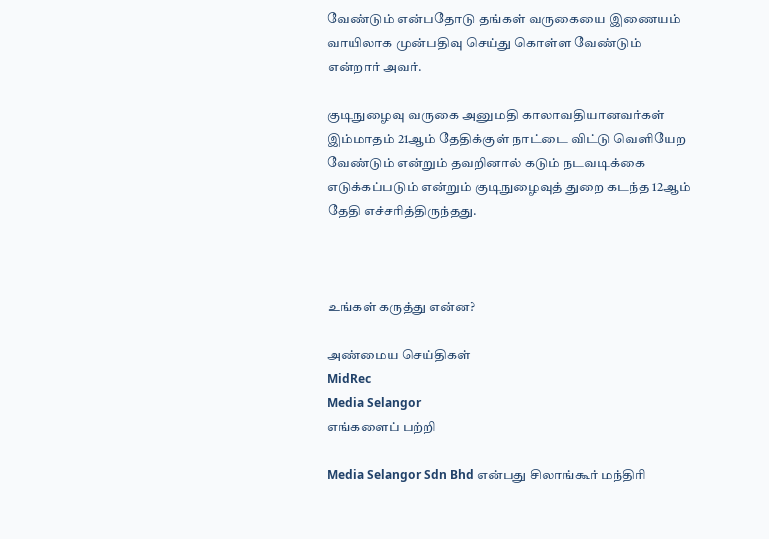வேண்டும் என்பதோடு தங்கள் வருகையை இணையம் வாயிலாக முன்பதிவு செய்து கொள்ள வேண்டும் என்றார் அவர்.

குடிநுழைவு வருகை அனுமதி காலாவதியானவர்கள் இம்மாதம் 21ஆம் தேதிக்குள் நாட்டை விட்டு வெளியேற வேண்டும் என்றும் தவறினால் கடும் நடவடிக்கை எடுக்கப்படும் என்றும் குடிநுழைவுத் துறை கடந்த 12ஆம் தேதி எச்சரித்திருந்தது.



உங்கள் கருத்து என்ன?

அண்மைய செய்திகள்
MidRec
Media Selangor
எங்களைப் பற்றி

Media Selangor Sdn Bhd என்பது சிலாங்கூர் மந்திரி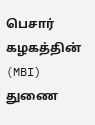பெசார் கழகத்தின் (MBI) துணை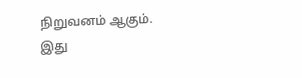நிறுவனம் ஆகும். இது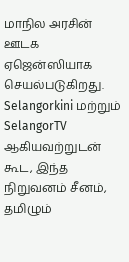மாநில அரசின் ஊடக ஏஜென்ஸியாக செயல்படுகிறது. Selangorkini மற்றும் SelangorTV ஆகியவற்றுடன் கூட, இந்த நிறுவனம் சீனம், தமிழும்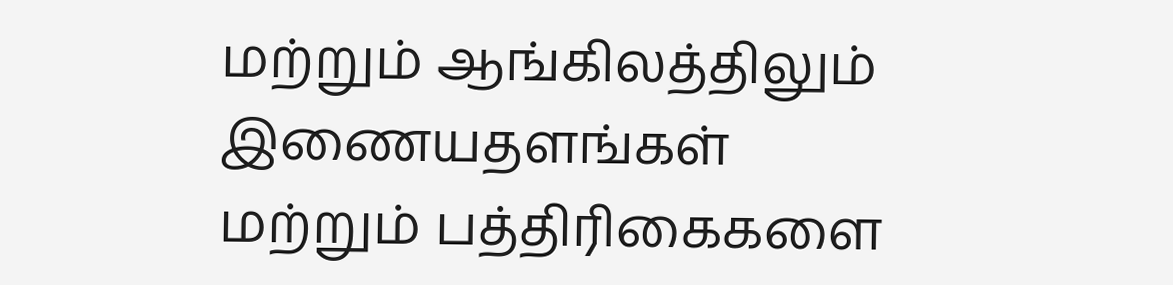மற்றும் ஆங்கிலத்திலும் இணையதளங்கள் மற்றும் பத்திரிகைகளை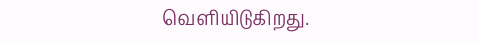வெளியிடுகிறது.